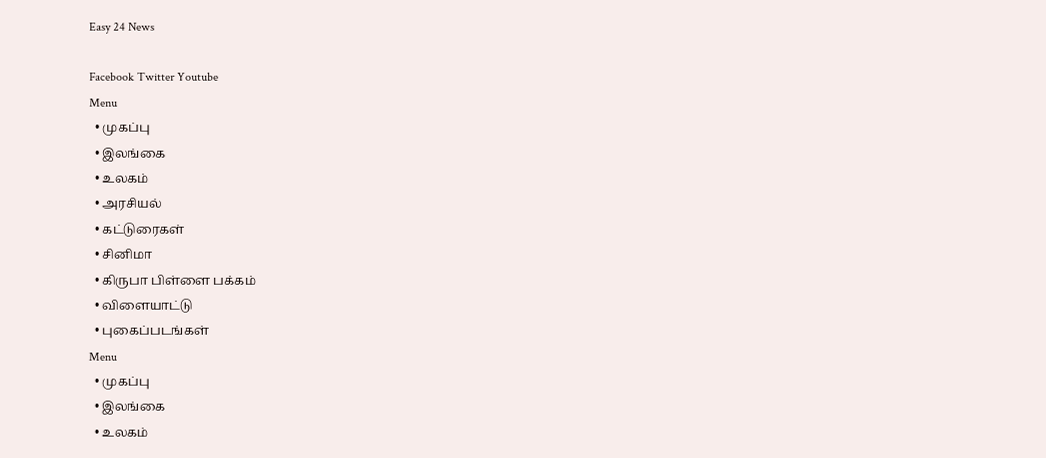Easy 24 News

Facebook Twitter Youtube
Menu
  • முகப்பு
  • இலங்கை
  • உலகம்
  • அரசியல்
  • கட்டுரைகள்
  • சினிமா
  • கிருபா பிள்ளை பக்கம்
  • விளையாட்டு
  • புகைப்படங்கள்
Menu
  • முகப்பு
  • இலங்கை
  • உலகம்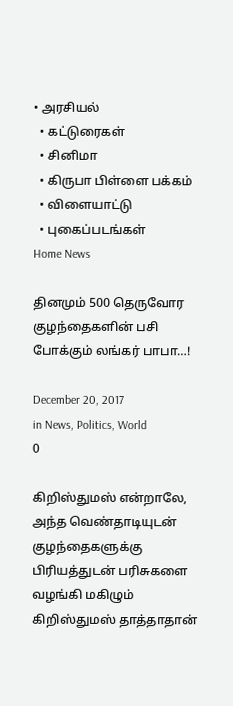• அரசியல்
  • கட்டுரைகள்
  • சினிமா
  • கிருபா பிள்ளை பக்கம்
  • விளையாட்டு
  • புகைப்படங்கள்
Home News

தினமும் 500 தெருவோர குழந்தைகளின் பசி போக்கும் லங்கர் பாபா…!

December 20, 2017
in News, Politics, World
0

கிறிஸ்துமஸ் என்றாலே, அந்த வெண்தாடியுடன் குழந்தைகளுக்கு பிரியத்துடன் பரிசுகளை வழங்கி மகிழும் கிறிஸ்துமஸ் தாத்தாதான்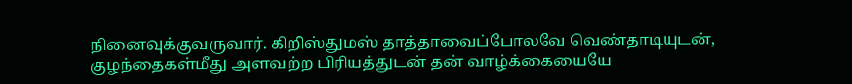நினைவுக்குவருவார். கிறிஸ்துமஸ் தாத்தாவைப்போலவே வெண்தாடியுடன், குழந்தைகள்மீது அளவற்ற பிரியத்துடன் தன் வாழ்க்கையையே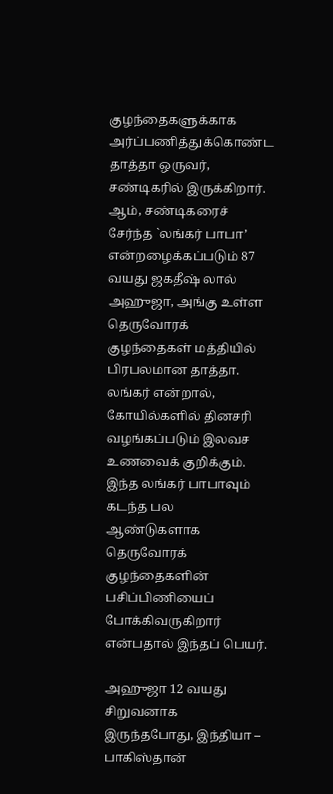குழந்தைகளுக்காக அர்ப்பணித்துக்கொண்ட தாத்தா ஒருவர், சண்டிகரில் இருக்கிறார். ஆம், சண்டிகரைச் சேர்ந்த `லங்கர் பாபா’ என்றழைக்கப்படும் 87 வயது ஜகதீஷ் லால் அஹுஜா, அங்கு உள்ள தெருவோரக் குழந்தைகள் மத்தியில் பிரபலமான தாத்தா. லங்கர் என்றால், கோயில்களில் தினசரி வழங்கப்படும் இலவச உணவைக் குறிக்கும். இந்த லங்கர் பாபாவும் கடந்த பல ஆண்டுகளாக தெருவோரக் குழந்தைகளின் பசிப்பிணியைப் போக்கிவருகிறார் என்பதால் இந்தப் பெயர்.

அஹுஜா 12 வயது சிறுவனாக இருந்தபோது, இந்தியா – பாகிஸ்தான்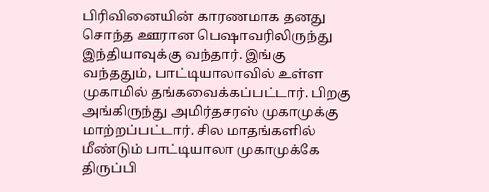பிரிவினையின் காரணமாக தனது சொந்த ஊரான பெஷாவரிலிருந்து இந்தியாவுக்கு வந்தார். இங்கு வந்ததும், பாட்டியாலாவில் உள்ள முகாமில் தங்கவைக்கப்பட்டார். பிறகு அங்கிருந்து அமிர்தசரஸ் முகாமுக்கு மாற்றப்பட்டார். சில மாதங்களில் மீண்டும் பாட்டியாலா முகாமுக்கே திருப்பி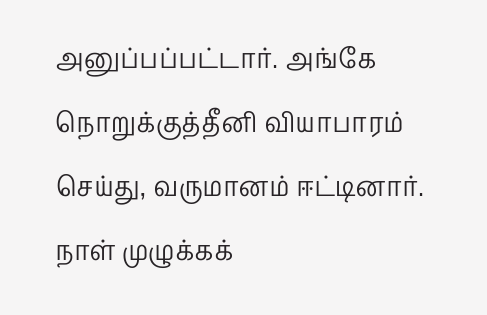அனுப்பப்பட்டார். அங்கே நொறுக்குத்தீனி வியாபாரம் செய்து, வருமானம் ஈட்டினார். நாள் முழுக்கக்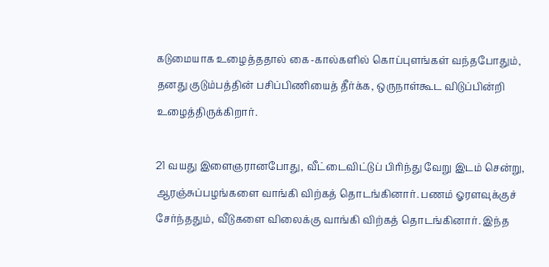கடுமையாக உழைத்ததால் கை-கால்களில் கொப்புளங்கள் வந்தபோதும், தனது குடும்பத்தின் பசிப்பிணியைத் தீர்க்க, ஒருநாள்கூட விடுப்பின்றி உழைத்திருக்கிறார்.

21 வயது இளைஞரானபோது, வீட்டைவிட்டுப் பிரிந்து வேறு இடம் சென்று, ஆரஞ்சுப்பழங்களை வாங்கி விற்கத் தொடங்கினார். பணம் ஓரளவுக்குச் சேர்ந்ததும், வீடுகளை விலைக்கு வாங்கி விற்கத் தொடங்கினார். இந்த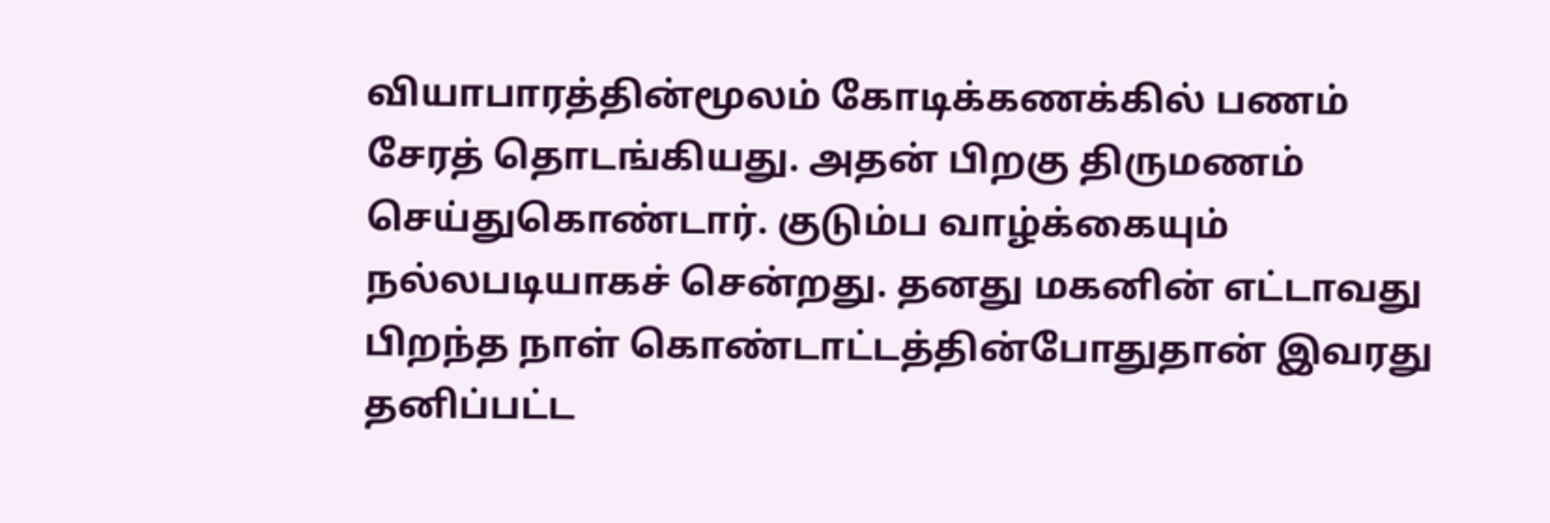வியாபாரத்தின்மூலம் கோடிக்கணக்கில் பணம் சேரத் தொடங்கியது. அதன் பிறகு திருமணம் செய்துகொண்டார். குடும்ப வாழ்க்கையும் நல்லபடியாகச் சென்றது. தனது மகனின் எட்டாவது பிறந்த நாள் கொண்டாட்டத்தின்போதுதான் இவரது தனிப்பட்ட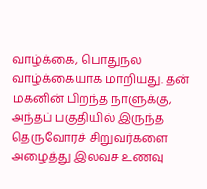வாழ்க்கை, பொதுநல வாழ்க்கையாக மாறியது. தன் மகனின் பிறந்த நாளுக்கு, அந்தப் பகுதியில் இருந்த தெருவோரச் சிறுவர்களை அழைத்து இலவச உணவு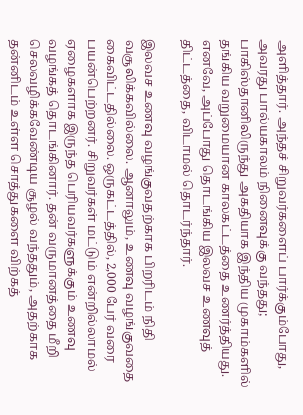அளித்தார். அந்தச் சிறுவர்களைப் பார்க்கும்போது, அவரது பால்யகாலம் நினைவுக்கு வந்தது; பாகிஸ்தானிலிருந்து அகதியாக இந்திய முகாம்களில் தங்கிய வறுமையான காலகட்டத்தை உணர்த்தியது. எனவே, அப்போது தொடங்கிய இலவச உணவுத் திட்டத்தை, விடாமல் தொடர்ந்தார்.

இலவச உணவு வழங்குவதற்காக பிறரிடம் நிதி வசூலிக்கவில்லை. ஆனாலும், உணவு வழங்குவதை கைவிட்டதில்லை. ஒருகட்டத்தில், 2,000 பேர் வரை பயன்பெற்றனர். சிறுவர்கள் மட்டும் என்றில்லாமல் ஏழைகளாக இருந்த பெரியவர்களுக்கும் உணவு வழங்கத் தொடங்கினார். தன் வருமானத்தை மீறி செலவழிக்கவேண்டிய சூழல் வந்ததும், அதற்காக தன்னிடம் உள்ள சொத்துகளை விற்கத்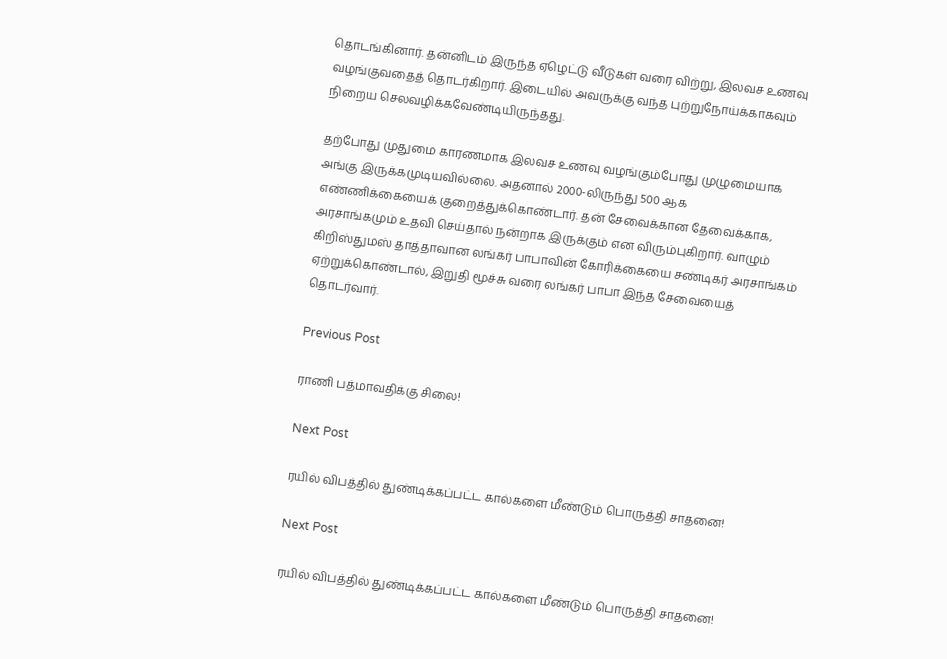தொடங்கினார். தன்னிடம் இருந்த ஏழெட்டு வீடுகள் வரை விற்று, இலவச உணவு வழங்குவதைத் தொடர்கிறார். இடையில் அவருக்கு வந்த புற்றுநோய்க்காகவும் நிறைய செலவழிக்கவேண்டியிருந்தது.

தற்போது முதுமை காரணமாக இலவச உணவு வழங்கும்போது முழுமையாக அங்கு இருக்கமுடியவில்லை. அதனால் 2000-லிருந்து 500 ஆக எண்ணிக்கையைக் குறைத்துக்கொண்டார். தன் சேவைக்கான தேவைக்காக, அரசாங்கமும் உதவி செய்தால் நன்றாக இருக்கும் என விரும்புகிறார். வாழும் கிறிஸ்துமஸ் தாத்தாவான லங்கர் பாபாவின் கோரிக்கையை சண்டிகர் அரசாங்கம் ஏற்றுக்கொண்டால், இறுதி மூச்சு வரை லங்கர் பாபா இந்த சேவையைத் தொடர்வார்.

Previous Post

ராணி பத்மாவதிக்கு சிலை!

Next Post

ரயில் விபத்தில் துண்டிக்கப்பட்ட கால்களை மீண்டும் பொருத்தி சாதனை!

Next Post

ரயில் விபத்தில் துண்டிக்கப்பட்ட கால்களை மீண்டும் பொருத்தி சாதனை!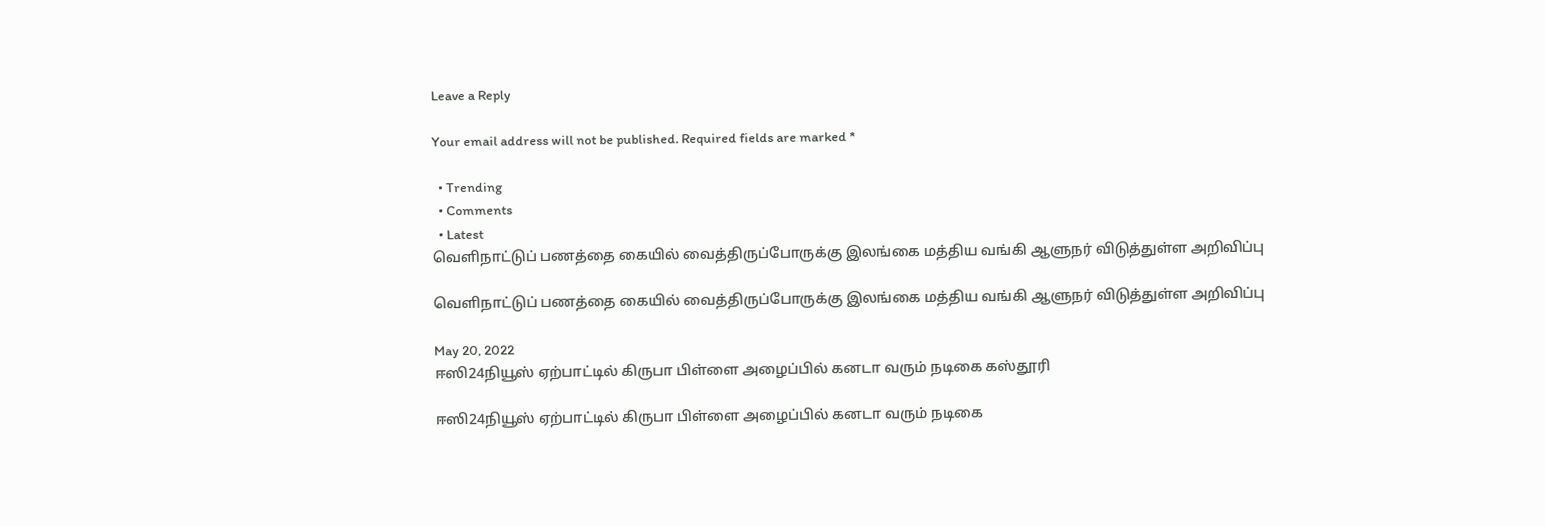Leave a Reply

Your email address will not be published. Required fields are marked *

  • Trending
  • Comments
  • Latest
வெளிநாட்டுப் பணத்தை கையில் வைத்திருப்போருக்கு இலங்கை மத்திய வங்கி ஆளுநர் விடுத்துள்ள அறிவிப்பு

வெளிநாட்டுப் பணத்தை கையில் வைத்திருப்போருக்கு இலங்கை மத்திய வங்கி ஆளுநர் விடுத்துள்ள அறிவிப்பு

May 20, 2022
ஈஸி24நியூஸ் ஏற்பாட்டில் கிருபா பிள்ளை அழைப்பில் கனடா வரும் நடிகை கஸ்தூரி

ஈஸி24நியூஸ் ஏற்பாட்டில் கிருபா பிள்ளை அழைப்பில் கனடா வரும் நடிகை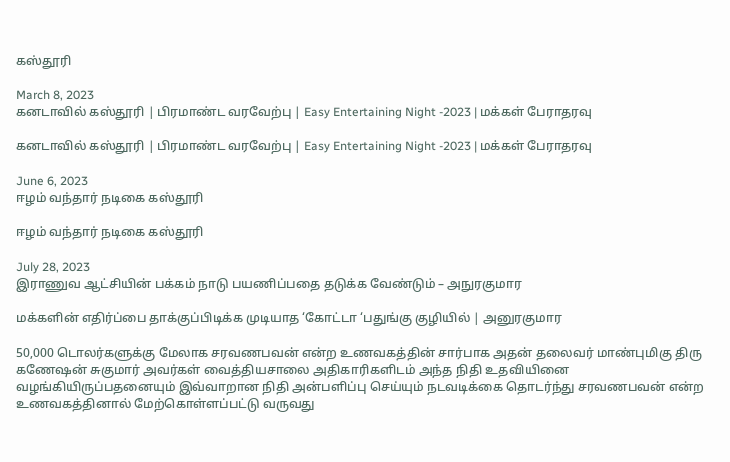கஸ்தூரி

March 8, 2023
கனடாவில் கஸ்தூரி | பிரமாண்ட வரவேற்பு | Easy Entertaining Night -2023 | மக்கள் பேராதரவு

கனடாவில் கஸ்தூரி | பிரமாண்ட வரவேற்பு | Easy Entertaining Night -2023 | மக்கள் பேராதரவு

June 6, 2023
ஈழம் வந்தார் நடிகை கஸ்தூரி

ஈழம் வந்தார் நடிகை கஸ்தூரி

July 28, 2023
இராணுவ ஆட்சியின் பக்கம் நாடு பயணிப்பதை தடுக்க வேண்டும் – அநுரகுமார

மக்களின் எதிர்ப்பை தாக்குப்பிடிக்க முடியாத ‘கோட்டா ‘பதுங்கு குழியில் | அனுரகுமார

50,000 டொலர்களுக்கு மேலாக சரவணபவன் என்ற உணவகத்தின் சார்பாக அதன் தலைவர் மாண்புமிகு திரு கணேஷன் சுகுமார் அவர்கள் வைத்தியசாலை அதிகாரிகளிடம் அந்த நிதி உதவியினை வழங்கியிருப்பதனையும் இவ்வாறான நிதி அன்பளிப்பு செய்யும் நடவடிக்கை தொடர்ந்து சரவணபவன் என்ற உணவகத்தினால் மேற்கொள்ளப்பட்டு வருவது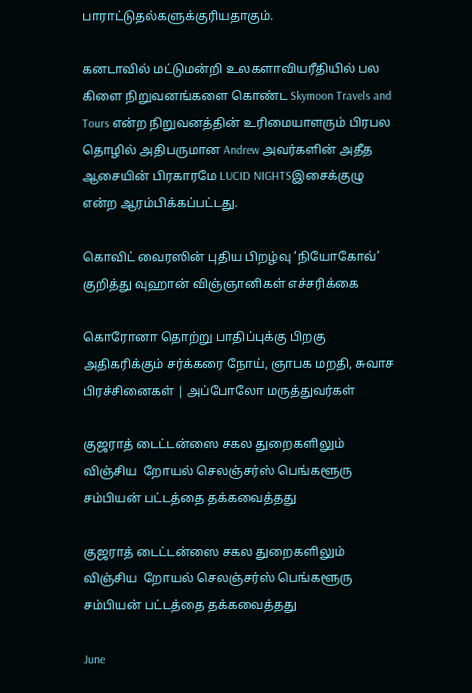பாராட்டுதல்களுக்குரியதாகும்.

கனடாவில் மட்டுமன்றி உலகளாவியரீதியில் பல கிளை நிறுவனங்களை கொண்ட Skymoon Travels and Tours என்ற நிறுவனத்தின் உரிமையாளரும் பிரபல தொழில் அதிபருமான Andrew அவர்களின் அதீத ஆசையின் பிரகாரமே LUCID NIGHTSஇசைக்குழு என்ற ஆரம்பிக்கப்பட்டது.

கொவிட் வைரஸின் புதிய பிறழ்வு ‘நியோகோவ்’ குறித்து வுஹான் விஞ்ஞானிகள் எச்சரிக்கை

கொரோனா தொற்று பாதிப்புக்கு பிறகு அதிகரிக்கும் சர்க்கரை நோய், ஞாபக மறதி, சுவாச பிரச்சினைகள் | அப்போலோ மருத்துவர்கள்

குஜராத் டைட்டன்ஸை சகல துறைகளிலும் விஞ்சிய  றோயல் செலஞ்சர்ஸ் பெங்களூரு  சம்பியன் பட்டத்தை தக்கவைத்தது

குஜராத் டைட்டன்ஸை சகல துறைகளிலும் விஞ்சிய  றோயல் செலஞ்சர்ஸ் பெங்களூரு  சம்பியன் பட்டத்தை தக்கவைத்தது

June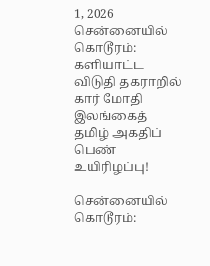1, 2026
சென்னையில் கொடூரம்: களியாட்ட விடுதி தகராறில் கார் மோதி இலங்கைத் தமிழ் அகதிப் பெண் உயிரிழப்பு!

சென்னையில் கொடூரம்: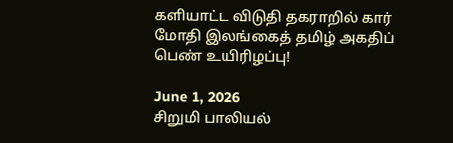களியாட்ட விடுதி தகராறில் கார் மோதி இலங்கைத் தமிழ் அகதிப் பெண் உயிரிழப்பு!

June 1, 2026
சிறுமி பாலியல்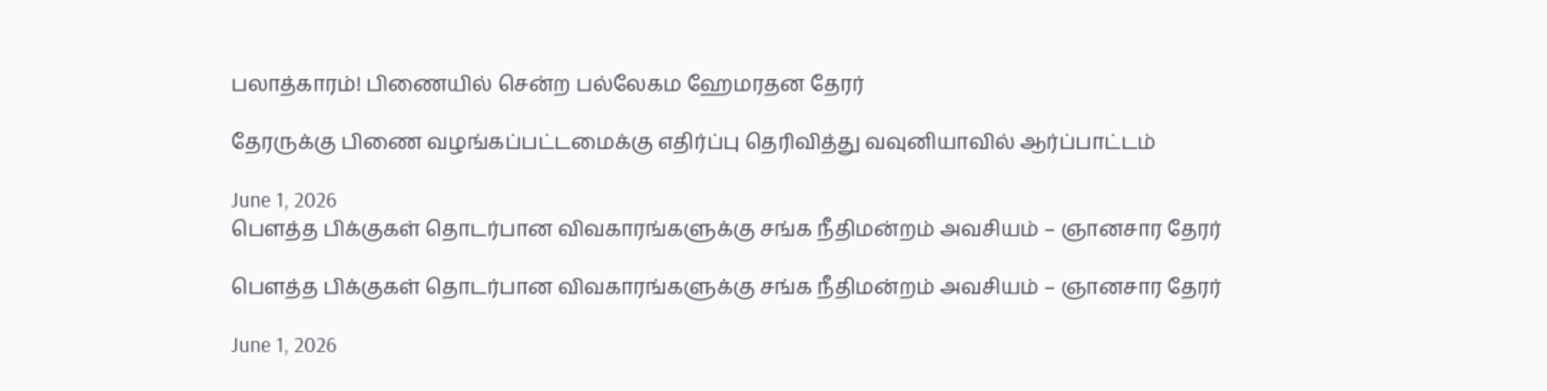பலாத்காரம்! பிணையில் சென்ற பல்லேகம ஹேமரதன தேரர்

தேரருக்கு பிணை வழங்கப்பட்டமைக்கு எதிர்ப்பு தெரிவித்து வவுனியாவில் ஆர்ப்பாட்டம்

June 1, 2026
பௌத்த பிக்குகள் தொடர்பான விவகாரங்களுக்கு சங்க நீதிமன்றம் அவசியம் – ஞானசார தேரர்

பௌத்த பிக்குகள் தொடர்பான விவகாரங்களுக்கு சங்க நீதிமன்றம் அவசியம் – ஞானசார தேரர்

June 1, 2026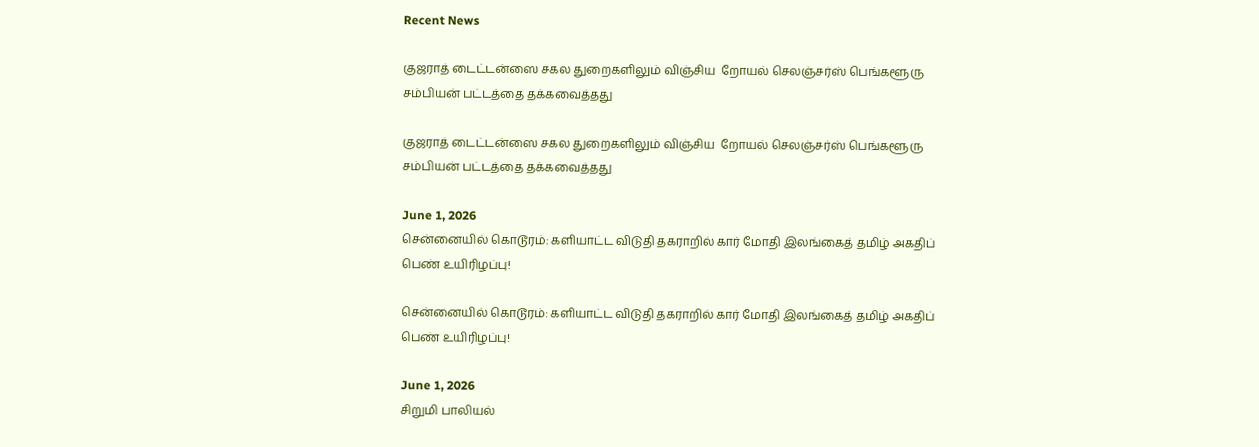Recent News

குஜராத் டைட்டன்ஸை சகல துறைகளிலும் விஞ்சிய  றோயல் செலஞ்சர்ஸ் பெங்களூரு  சம்பியன் பட்டத்தை தக்கவைத்தது

குஜராத் டைட்டன்ஸை சகல துறைகளிலும் விஞ்சிய  றோயல் செலஞ்சர்ஸ் பெங்களூரு  சம்பியன் பட்டத்தை தக்கவைத்தது

June 1, 2026
சென்னையில் கொடூரம்: களியாட்ட விடுதி தகராறில் கார் மோதி இலங்கைத் தமிழ் அகதிப் பெண் உயிரிழப்பு!

சென்னையில் கொடூரம்: களியாட்ட விடுதி தகராறில் கார் மோதி இலங்கைத் தமிழ் அகதிப் பெண் உயிரிழப்பு!

June 1, 2026
சிறுமி பாலியல்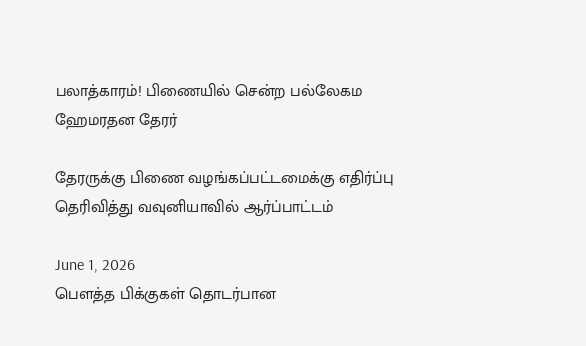பலாத்காரம்! பிணையில் சென்ற பல்லேகம ஹேமரதன தேரர்

தேரருக்கு பிணை வழங்கப்பட்டமைக்கு எதிர்ப்பு தெரிவித்து வவுனியாவில் ஆர்ப்பாட்டம்

June 1, 2026
பௌத்த பிக்குகள் தொடர்பான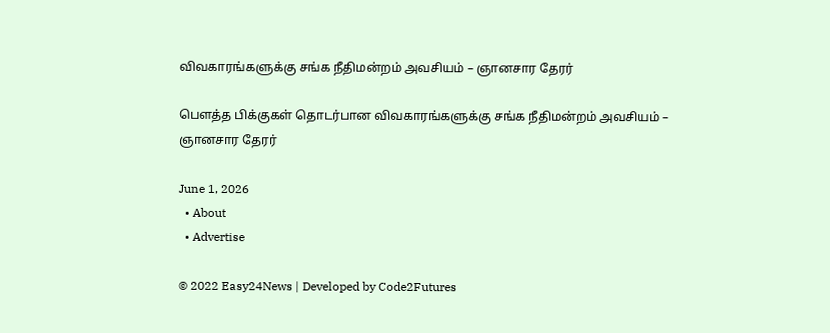விவகாரங்களுக்கு சங்க நீதிமன்றம் அவசியம் – ஞானசார தேரர்

பௌத்த பிக்குகள் தொடர்பான விவகாரங்களுக்கு சங்க நீதிமன்றம் அவசியம் – ஞானசார தேரர்

June 1, 2026
  • About
  • Advertise

© 2022 Easy24News | Developed by Code2Futures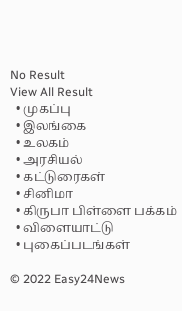No Result
View All Result
  • முகப்பு
  • இலங்கை
  • உலகம்
  • அரசியல்
  • கட்டுரைகள்
  • சினிமா
  • கிருபா பிள்ளை பக்கம்
  • விளையாட்டு
  • புகைப்படங்கள்

© 2022 Easy24News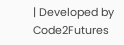| Developed by Code2Futures